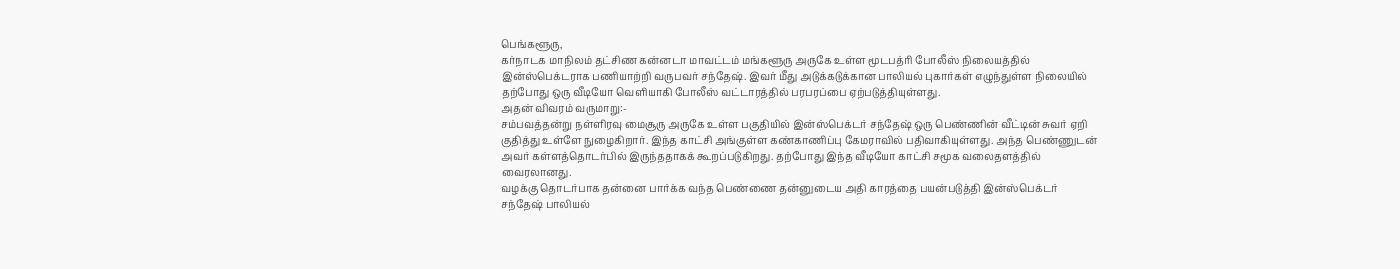பெங்களூரு,
கர்நாடக மாநிலம் தட்சிண கன்னடா மாவட்டம் மங்களூரு அருகே உள்ள மூடபத்ரி போலீஸ் நிலையத்தில் இன்ஸ்பெக்டராக பணியாற்றி வருபவர் சந்தேஷ். இவர் மீது அடுக்கடுக்கான பாலியல் புகார்கள் எழுந்துள்ள நிலையில் தற்போது ஒரு வீடியோ வெளியாகி போலீஸ் வட்டாரத்தில் பரபரப்பை ஏற்படுத்தியுள்ளது.
அதன் விவரம் வருமாறு:-
சம்பவத்தன்று நள்ளிரவு மைசூரு அருகே உள்ள பகுதியில் இன்ஸ்பெக்டர் சந்தேஷ் ஒரு பெண்ணின் வீட்டின் சுவர் ஏறி குதித்து உள்ளே நுழைகிறார். இந்த காட்சி அங்குள்ள கண்காணிப்பு கேமராவில் பதிவாகியுள்ளது. அந்த பெண்ணுடன் அவர் கள்ளத்தொடர்பில் இருந்ததாகக் கூறப்படுகிறது. தற்போது இந்த வீடியோ காட்சி சமூக வலைதளத்தில் வைரலானது.
வழக்கு தொடர்பாக தன்னை பார்க்க வந்த பெண்ணை தன்னுடைய அதி காரத்தை பயன்படுத்தி இன்ஸ்பெக்டர் சந்தேஷ் பாலியல்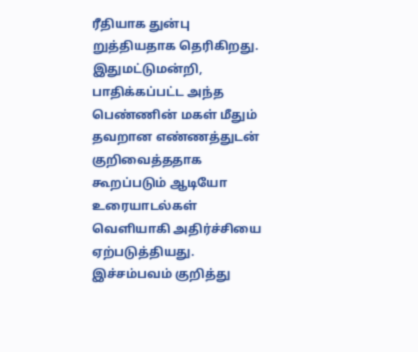ரீதியாக துன்பு றுத்தியதாக தெரிகிறது. இதுமட்டுமன்றி, பாதிக்கப்பட்ட அந்த பெண்ணின் மகள் மீதும் தவறான எண்ணத்துடன் குறிவைத்ததாக கூறப்படும் ஆடியோ உரையாடல்கள் வெளியாகி அதிர்ச்சியை ஏற்படுத்தியது.
இச்சம்பவம் குறித்து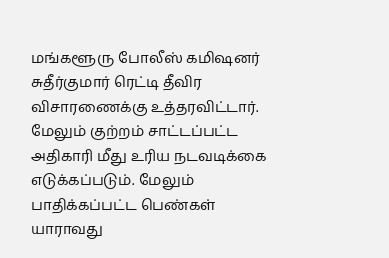மங்களூரு போலீஸ் கமிஷனர் சுதீர்குமார் ரெட்டி தீவிர விசாரணைக்கு உத்தரவிட்டார். மேலும் குற்றம் சாட்டப்பட்ட அதிகாரி மீது உரிய நடவடிக்கை எடுக்கப்படும். மேலும் பாதிக்கப்பட்ட பெண்கள் யாராவது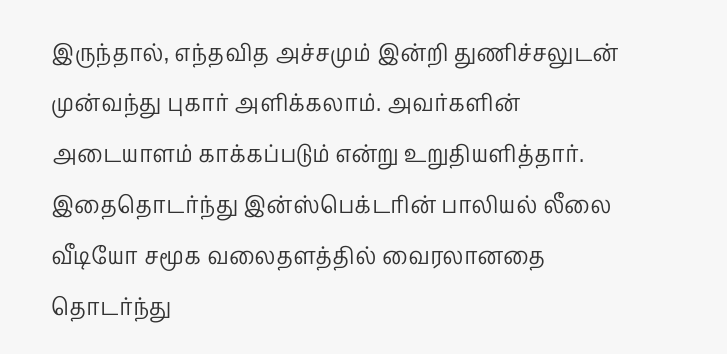இருந்தால், எந்தவித அச்சமும் இன்றி துணிச்சலுடன் முன்வந்து புகார் அளிக்கலாம். அவர்களின் அடையாளம் காக்கப்படும் என்று உறுதியளித்தார்.
இதைதொடர்ந்து இன்ஸ்பெக்டரின் பாலியல் லீலை வீடியோ சமூக வலைதளத்தில் வைரலானதை தொடர்ந்து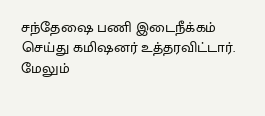சந்தேஷை பணி இடைநீக்கம் செய்து கமிஷனர் உத்தரவிட்டார். மேலும்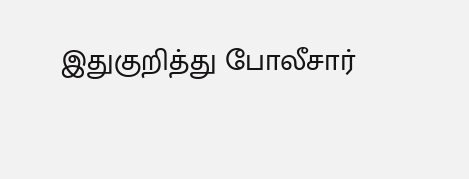இதுகுறித்து போலீசார்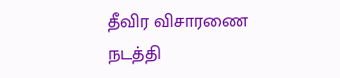தீவிர விசாரணை நடத்தி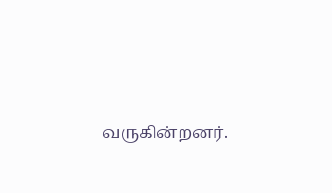வருகின்றனர்.